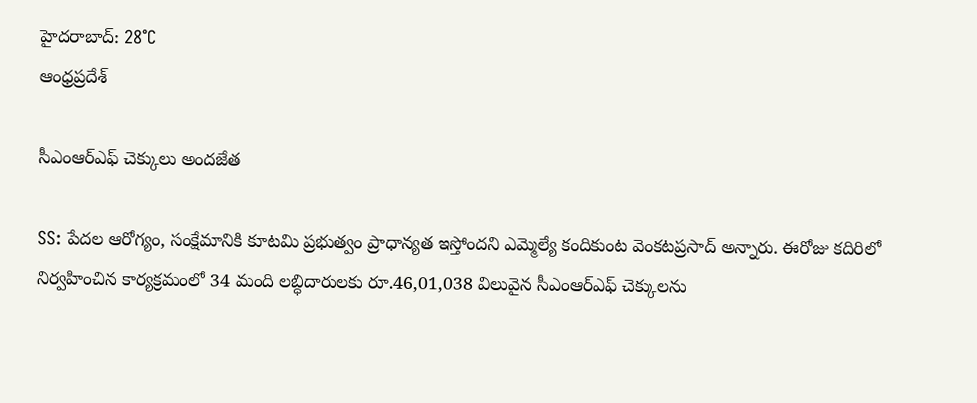హైదరాబాద్: 28°C
ఆంధ్రప్రదేశ్

సీఎంఆర్ఎఫ్ చెక్కులు అందజేత

SS: పేదల ఆరోగ్యం, సంక్షేమానికి కూటమి ప్రభుత్వం ప్రాధాన్యత ఇస్తోందని ఎమ్మెల్యే కందికుంట వెంకటప్రసాద్ అన్నారు. ఈరోజు కదిరిలో నిర్వహించిన కార్యక్రమంలో 34 మంది లబ్ధిదారులకు రూ.46,01,038 విలువైన సీఎంఆర్ఎఫ్ చెక్కులను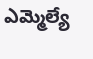ఎమ్మెల్యే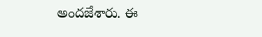అందజేశారు. ఈ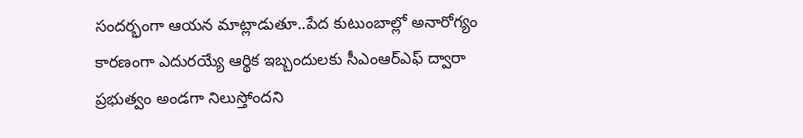సందర్భంగా ఆయన మాట్లాడుతూ..పేద కుటుంబాల్లో అనారోగ్యం కారణంగా ఎదురయ్యే ఆర్థిక ఇబ్బందులకు సీఎంఆర్ఎఫ్ ద్వారా ప్రభుత్వం అండగా నిలుస్తోందని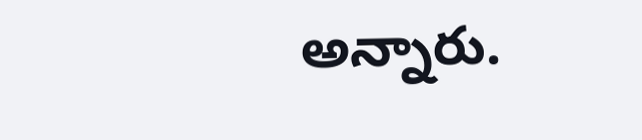అన్నారు.